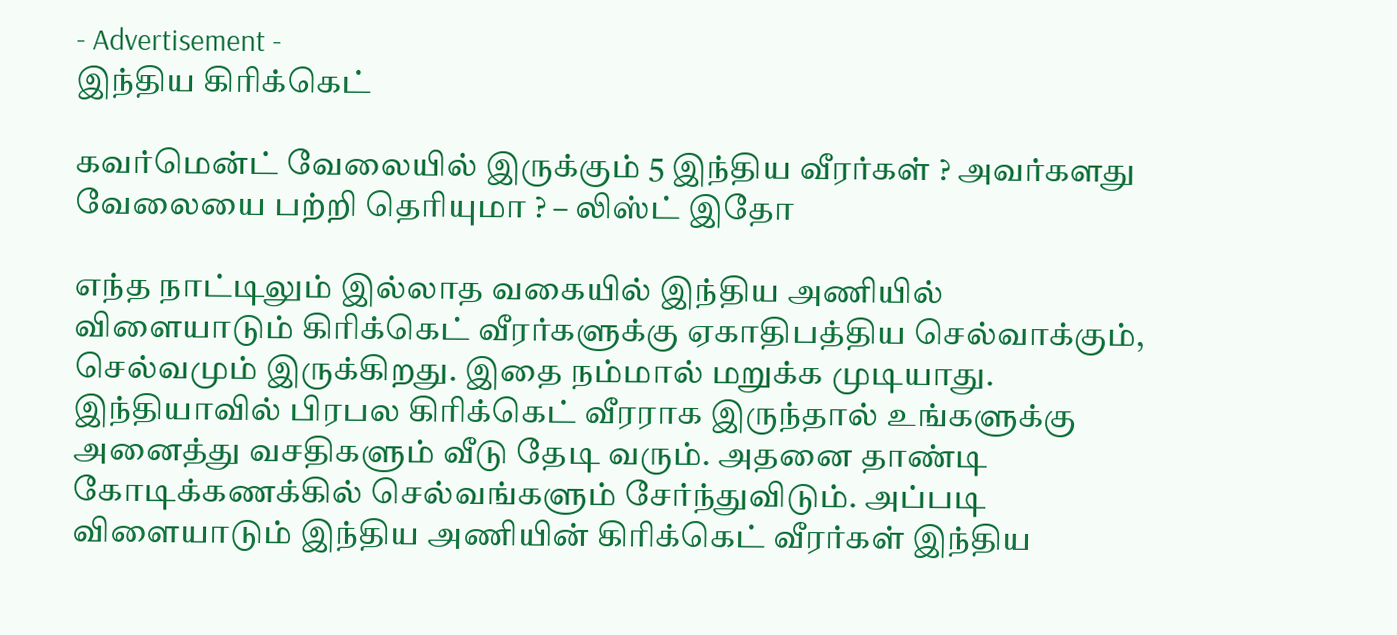- Advertisement -
இந்திய கிரிக்கெட்

கவர்மென்ட் வேலையில் இருக்கும் 5 இந்திய வீரர்கள் ? அவர்களது வேலையை பற்றி தெரியுமா ? – லிஸ்ட் இதோ

எந்த நாட்டிலும் இல்லாத வகையில் இந்திய அணியில் விளையாடும் கிரிக்கெட் வீரர்களுக்கு ஏகாதிபத்திய செல்வாக்கும், செல்வமும் இருக்கிறது. இதை நம்மால் மறுக்க முடியாது. இந்தியாவில் பிரபல கிரிக்கெட் வீரராக இருந்தால் உங்களுக்கு அனைத்து வசதிகளும் வீடு தேடி வரும். அதனை தாண்டி கோடிக்கணக்கில் செல்வங்களும் சேர்ந்துவிடும். அப்படி விளையாடும் இந்திய அணியின் கிரிக்கெட் வீரர்கள் இந்திய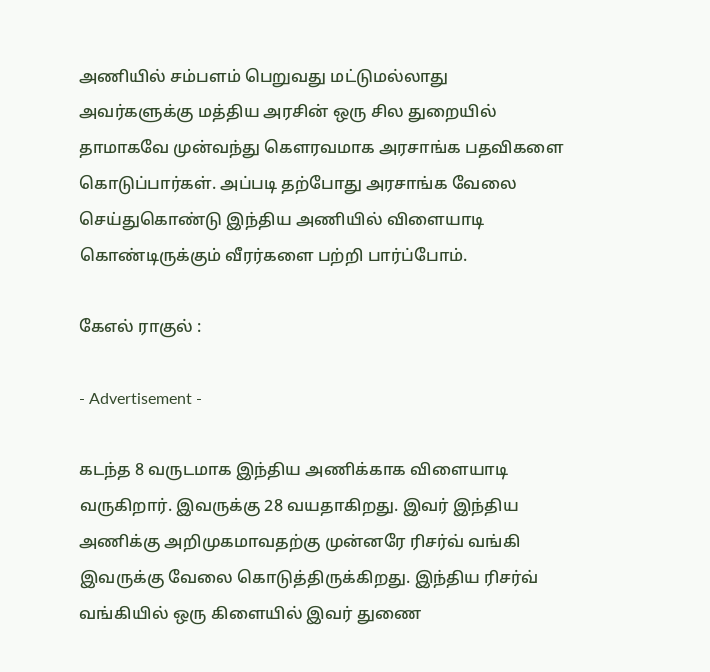அணியில் சம்பளம் பெறுவது மட்டுமல்லாது அவர்களுக்கு மத்திய அரசின் ஒரு சில துறையில் தாமாகவே முன்வந்து கௌரவமாக அரசாங்க பதவிகளை கொடுப்பார்கள். அப்படி தற்போது அரசாங்க வேலை செய்துகொண்டு இந்திய அணியில் விளையாடி கொண்டிருக்கும் வீரர்களை பற்றி பார்ப்போம்.

கேஎல் ராகுல் :

- Advertisement -

கடந்த 8 வருடமாக இந்திய அணிக்காக விளையாடி வருகிறார். இவருக்கு 28 வயதாகிறது. இவர் இந்திய அணிக்கு அறிமுகமாவதற்கு முன்னரே ரிசர்வ் வங்கி இவருக்கு வேலை கொடுத்திருக்கிறது. இந்திய ரிசர்வ் வங்கியில் ஒரு கிளையில் இவர் துணை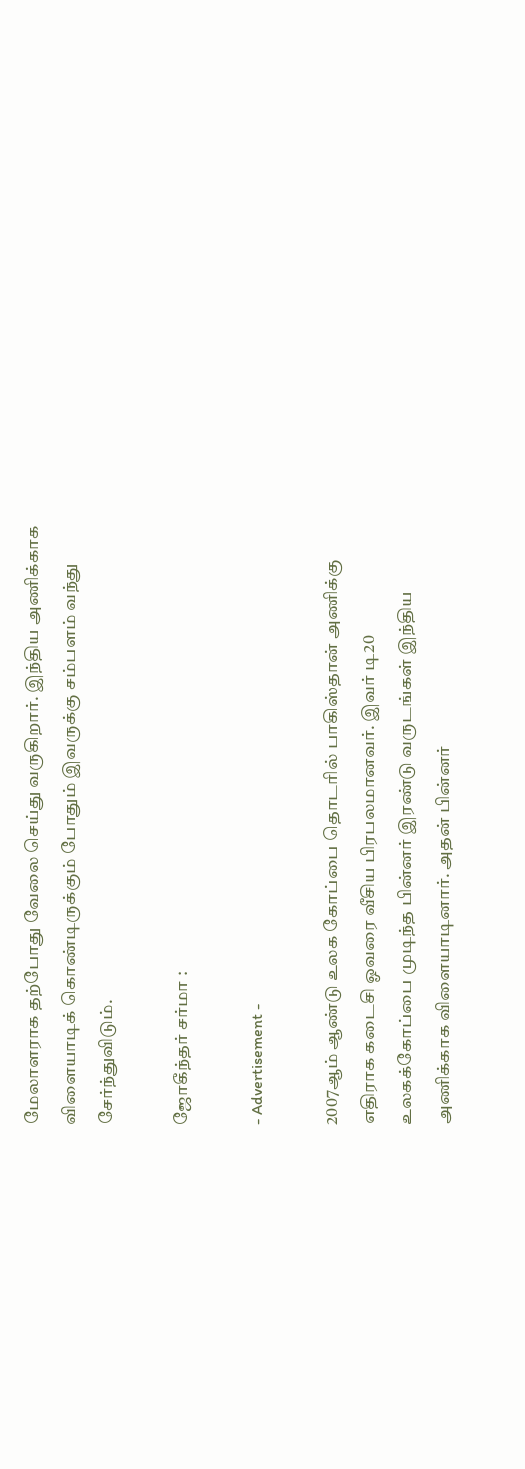மேலாளராக தற்போது வேலை செய்து வருகிறார். இந்திய அணிக்காக விளையாடிக் கொண்டிருக்கும் போதும் இவருக்கு சம்பளம் வந்து சேர்ந்துவிடும்.

ஜோகீந்தர் சர்மா :

- Advertisement -

2007ஆம் ஆண்டு உலக கோப்பை தொடரில் பாகிஸ்தான் அணிக்கு எதிராக கடைசி ஓவரை வீசிய பிரபலமானவர். இவர் டி20 உலகக்கோப்பை முடிந்த பின்னர் இரண்டு வருடங்கள் இந்திய அணிக்காக விளையாடினார். அதன் பின்னர்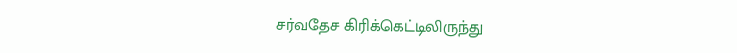சர்வதேச கிரிக்கெட்டிலிருந்து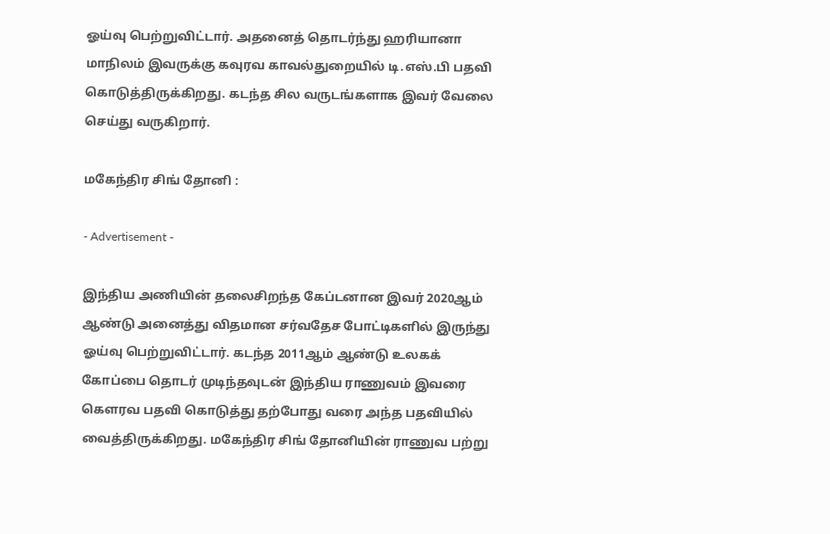ஓய்வு பெற்றுவிட்டார். அதனைத் தொடர்ந்து ஹரியானா மாநிலம் இவருக்கு கவுரவ காவல்துறையில் டி.எஸ்.பி பதவி கொடுத்திருக்கிறது. கடந்த சில வருடங்களாக இவர் வேலை செய்து வருகிறார்.

மகேந்திர சிங் தோனி :

- Advertisement -

இந்திய அணியின் தலைசிறந்த கேப்டனான இவர் 2020ஆம் ஆண்டு அனைத்து விதமான சர்வதேச போட்டிகளில் இருந்து ஓய்வு பெற்றுவிட்டார். கடந்த 2011ஆம் ஆண்டு உலகக் கோப்பை தொடர் முடிந்தவுடன் இந்திய ராணுவம் இவரை கௌரவ பதவி கொடுத்து தற்போது வரை அந்த பதவியில் வைத்திருக்கிறது. மகேந்திர சிங் தோனியின் ராணுவ பற்று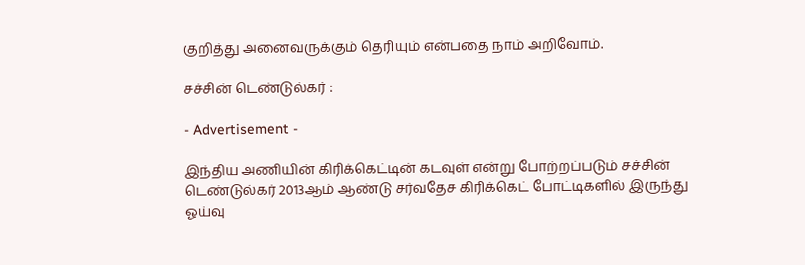குறித்து அனைவருக்கும் தெரியும் என்பதை நாம் அறிவோம்.

சச்சின் டெண்டுல்கர் :

- Advertisement -

இந்திய அணியின் கிரிக்கெட்டின் கடவுள் என்று போற்றப்படும் சச்சின் டெண்டுல்கர் 2013ஆம் ஆண்டு சர்வதேச கிரிக்கெட் போட்டிகளில் இருந்து ஓய்வு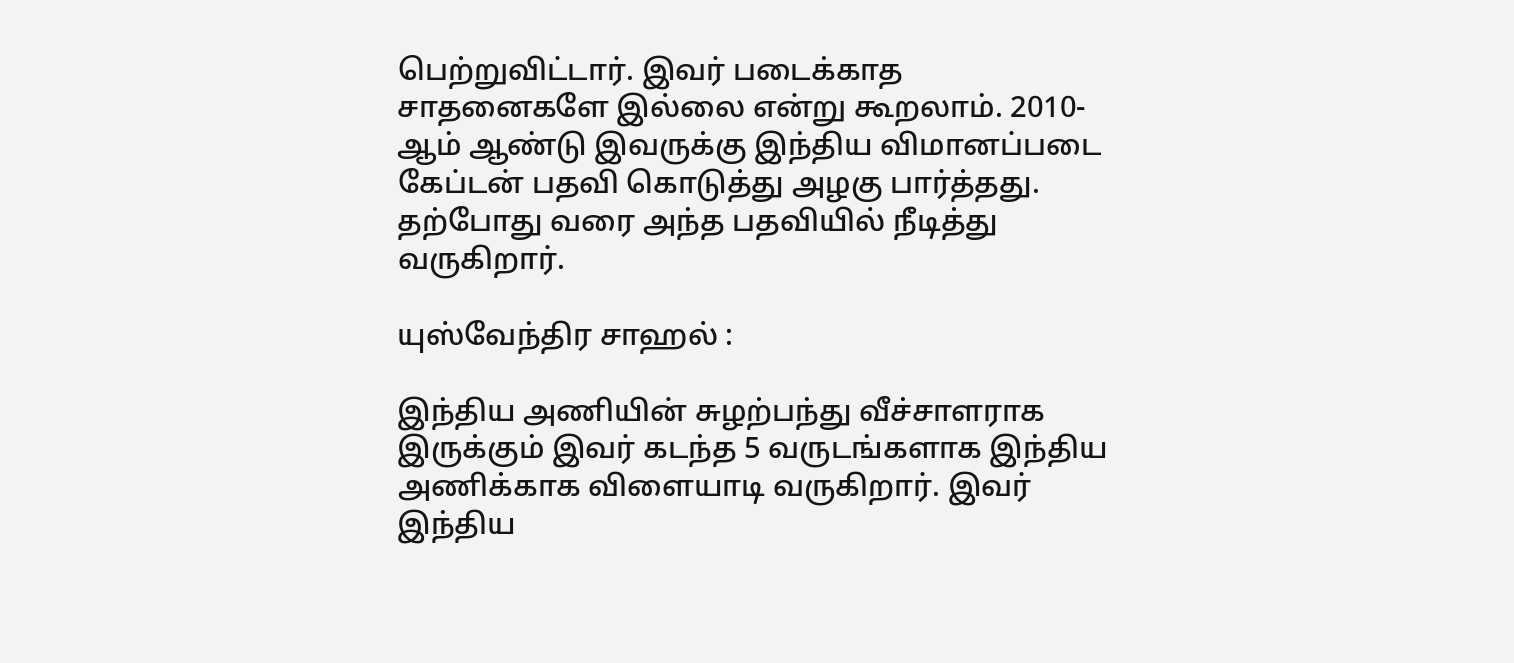பெற்றுவிட்டார். இவர் படைக்காத சாதனைகளே இல்லை என்று கூறலாம். 2010-ஆம் ஆண்டு இவருக்கு இந்திய விமானப்படை கேப்டன் பதவி கொடுத்து அழகு பார்த்தது. தற்போது வரை அந்த பதவியில் நீடித்து வருகிறார்.

யுஸ்வேந்திர சாஹல் :

இந்திய அணியின் சுழற்பந்து வீச்சாளராக இருக்கும் இவர் கடந்த 5 வருடங்களாக இந்திய அணிக்காக விளையாடி வருகிறார். இவர் இந்திய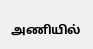அணியில்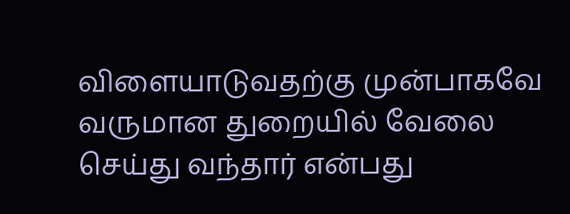விளையாடுவதற்கு முன்பாகவே வருமான துறையில் வேலை செய்து வந்தார் என்பது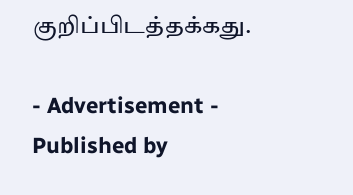குறிப்பிடத்தக்கது.

- Advertisement -
Published by